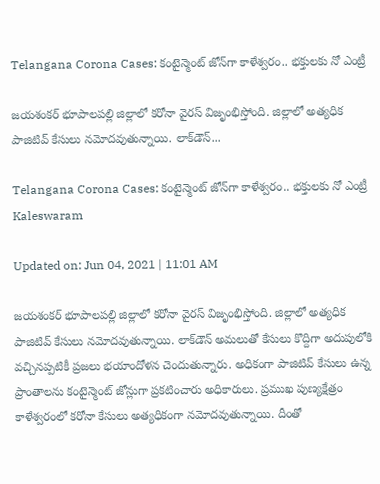Telangana Corona Cases: కంటైన్మెంట్ జోన్‌గా కాళేశ్వ‌రం.. భ‌క్తుల‌కు నో ఎంట్రీ

జయశంకర్ భూపాలపల్లి జిల్లాలో కరోనా వైరస్‌ విజృంభిస్తోంది. జిల్లాలో అత్యధిక పాజిటివ్‌ కేసులు నమోదవుతున్నాయి. లాక్‌డౌన్‌...

Telangana Corona Cases: కంటైన్మెంట్ జోన్‌గా కాళేశ్వ‌రం.. భ‌క్తుల‌కు నో ఎంట్రీ
Kaleswaram

Updated on: Jun 04, 2021 | 11:01 AM

జయశంకర్ భూపాలపల్లి జిల్లాలో కరోనా వైరస్‌ విజృంభిస్తోంది. జిల్లాలో అత్యధిక పాజిటివ్‌ కేసులు నమోదవుతున్నాయి. లాక్‌డౌన్‌ అమలుతో కేసులు కొద్దిగా అదుపులోకి వచ్చినప్పటికీ ప్రజలు భయాందోళన చెందుతున్నారు. అధికంగా పాజిటివ్‌ కేసులు ఉన్న ప్రాంతాలను కంటైన్మెంట్‌ జోన్లుగా ప్రకటించారు అధికారులు. ప్రముఖ పుణ్యక్షేత్రం కాళేశ్వరంలో కరోనా కేసులు అత్యధికంగా నమోదవుతున్నాయి. దీంతో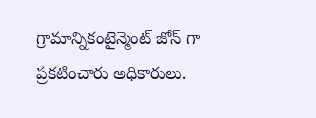గ్రామాన్నికంటైన్మెంట్ జోన్ గా ప్రకటించారు అధికారులు.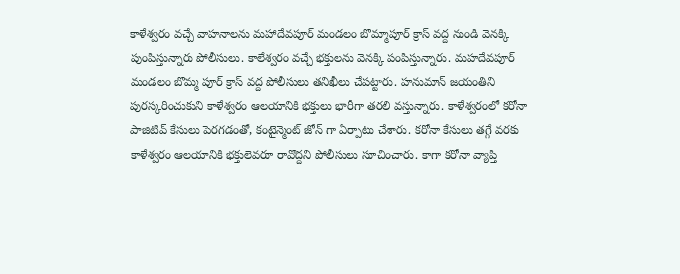కాళేశ్వరం వచ్చే వాహనాలను మహాదేవపూర్ మండలం బొమ్మాపూర్ క్రాస్ వద్ద నుండి వెనక్కి పుంపిస్తున్నారు పోలీసులు. కాలేశ్వరం వచ్చే భక్తులను వెనక్కి పంపిస్తున్నారు. మహదేవపూర్ మండలం బొమ్మ పూర్ క్రాస్ వద్ద పోలీసులు తనిఖీలు చేపట్టారు. హనుమాన్ జయంతిని పురస్కరించుకుని కాళేశ్వరం ఆలయానికి భక్తులు భారీగా తరలి వస్తున్నారు. కాళేశ్వరంలో కరోనా పాజిటివ్ కేసులు పెరగడంతో, కంటైన్మెంట్ జోన్ గా ఏర్పాటు చేశారు. కరోనా కేసులు తగ్గే వరకు కాళేశ్వరం ఆలయానికి భక్తులెవరూ రావొద్దని పోలీసులు సూచించారు. కాగా క‌రోనా వ్యాప్తి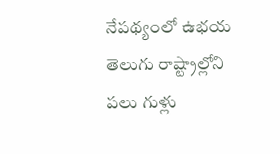నేప‌థ్యంలో ఉభ‌య తెలుగు రాష్ట్రాల్లోని ప‌లు గుళ్లు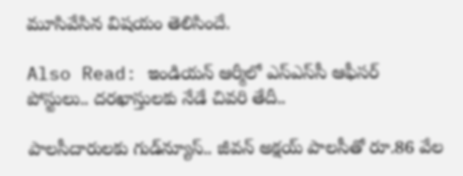మూసివేసిన విష‌యం తెలిసిందే.

Also Read: ఇండియ‌న్ ఆర్మీలో ఎస్ఎస్‌సీ ఆఫీస‌ర్ పోస్టులు.. ద‌ర‌ఖాస్తుల‌కు నేడే చివ‌రి తేదీ..

పాలసీదారులకు గుడ్‌న్యూస్‌.. జీవన్‌ అక్షయ్‌ పాలసీతో రూ.86 వేల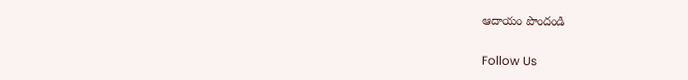ఆదాయం పొందండి

Follow Us